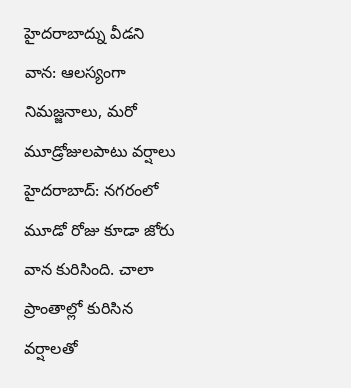హైదరాబాద్ను వీడని వాన: ఆలస్యంగా నిమజ్జనాలు, మరో మూడ్రోజులపాటు వర్షాలు
హైదరాబాద్: నగరంలో మూడో రోజు కూడా జోరు వాన కురిసింది. చాలా ప్రాంతాల్లో కురిసిన వర్షాలతో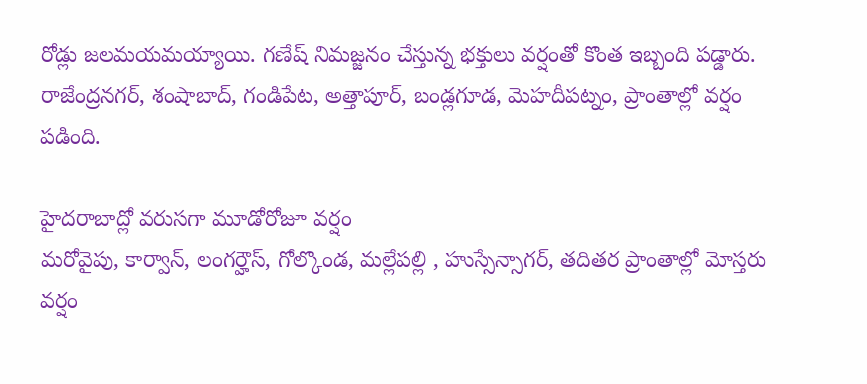రోడ్లు జలమయమయ్యాయి. గణేష్ నిమజ్జనం చేస్తున్న భక్తులు వర్షంతో కొంత ఇబ్బంది పడ్డారు. రాజేంద్రనగర్, శంషాబాద్, గండిపేట, అత్తాపూర్, బండ్లగూడ, మెహదీపట్నం, ప్రాంతాల్లో వర్షం పడింది.

హైదరాబాద్లో వరుసగా మూడోరోజూ వర్షం
మరోవైపు, కార్వాన్, లంగర్హౌస్, గోల్కొండ, మల్లేపల్లి , హుస్సేన్సాగర్, తదితర ప్రాంతాల్లో మోస్తరు వర్షం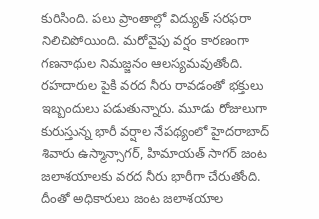కురిసింది. పలు ప్రాంతాల్లో విద్యుత్ సరఫరా నిలిచిపోయింది. మరోవైపు వర్షం కారణంగా గణనాథుల నిమజ్జనం ఆలస్యమవుతోంది. రహదారుల పైకి వరద నీరు రావడంతో భక్తులు ఇబ్బందులు పడుతున్నారు. మూడు రోజులుగా కురుస్తున్న భారీ వర్షాల నేపథ్యంలో హైదరాబాద్ శివారు ఉస్మాన్సాగర్, హిమాయత్ సాగర్ జంట జలాశయాలకు వరద నీరు భారీగా చేరుతోంది. దీంతో అధికారులు జంట జలాశయాల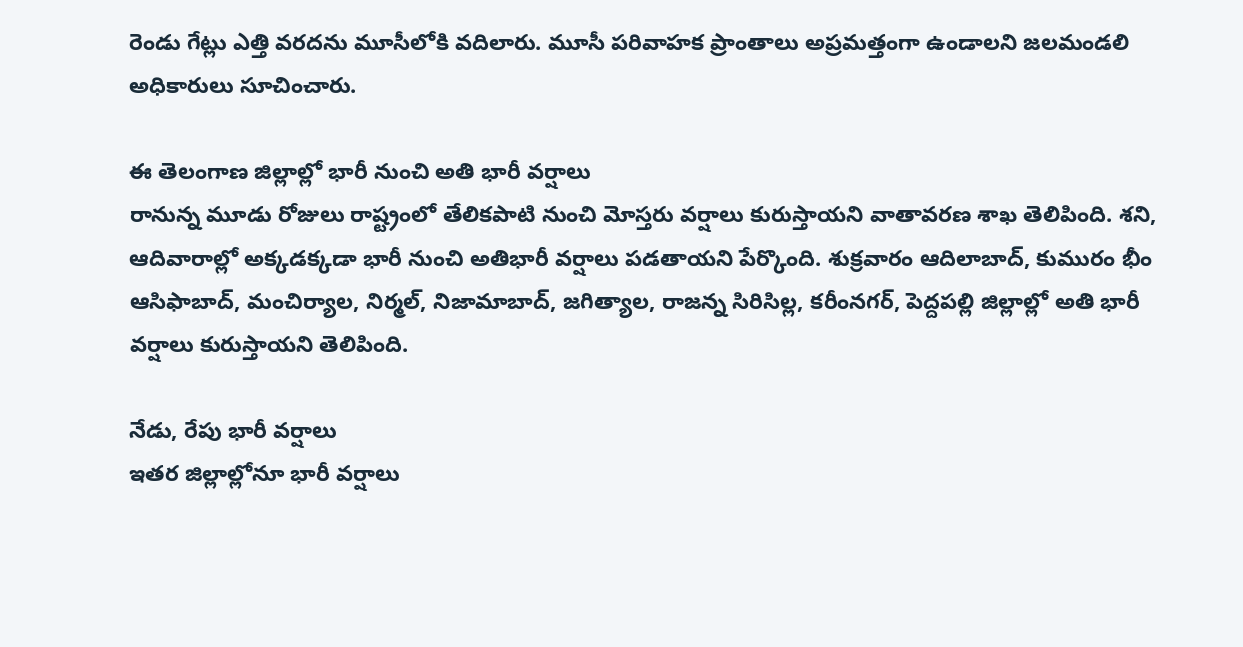రెండు గేట్లు ఎత్తి వరదను మూసీలోకి వదిలారు. మూసీ పరివాహక ప్రాంతాలు అప్రమత్తంగా ఉండాలని జలమండలి అధికారులు సూచించారు.

ఈ తెలంగాణ జిల్లాల్లో భారీ నుంచి అతి భారీ వర్షాలు
రానున్న మూడు రోజులు రాష్ట్రంలో తేలికపాటి నుంచి మోస్తరు వర్షాలు కురుస్తాయని వాతావరణ శాఖ తెలిపింది. శని, ఆదివారాల్లో అక్కడక్కడా భారీ నుంచి అతిభారీ వర్షాలు పడతాయని పేర్కొంది. శుక్రవారం ఆదిలాబాద్, కుమురం భీం ఆసిఫాబాద్, మంచిర్యాల, నిర్మల్, నిజామాబాద్, జగిత్యాల, రాజన్న సిరిసిల్ల, కరీంనగర్, పెద్దపల్లి జిల్లాల్లో అతి భారీ వర్షాలు కురుస్తాయని తెలిపింది.

నేడు, రేపు భారీ వర్షాలు
ఇతర జిల్లాల్లోనూ భారీ వర్షాలు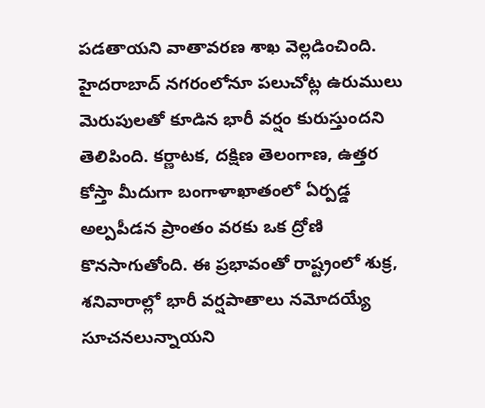పడతాయని వాతావరణ శాఖ వెల్లడించింది. హైదరాబాద్ నగరంలోనూ పలుచోట్ల ఉరుములు మెరుపులతో కూడిన భారీ వర్షం కురుస్తుందని తెలిపింది. కర్ణాటక, దక్షిణ తెలంగాణ, ఉత్తర కోస్తా మీదుగా బంగాళాఖాతంలో ఏర్పడ్డ అల్పపీడన ప్రాంతం వరకు ఒక ద్రోణి కొనసాగుతోంది. ఈ ప్రభావంతో రాష్ట్రంలో శుక్ర, శనివారాల్లో భారీ వర్షపాతాలు నమోదయ్యే సూచనలున్నాయని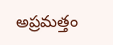అప్రమత్తం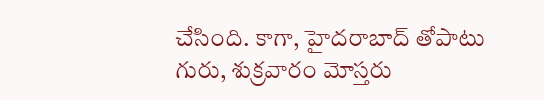చేసింది. కాగా, హైదరాబాద్ తోపాటు గురు, శుక్రవారం మోస్తరు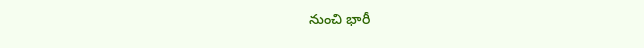నుంచి భారీ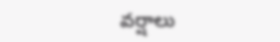వర్షాలు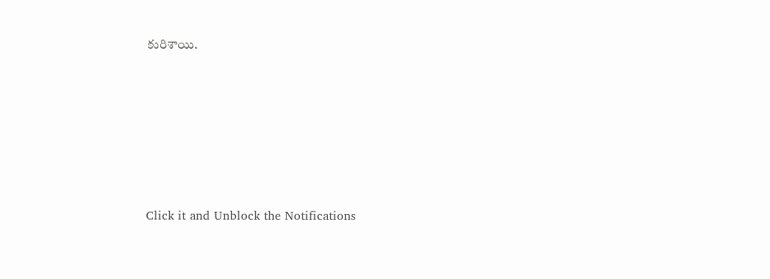కురిశాయి.












Click it and Unblock the Notifications